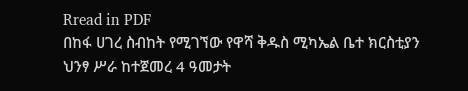Rread in PDF
በከፋ ሀገረ ስብከት የሚገኘው የዋሻ ቅዱስ ሚካኤል ቤተ ክርስቲያን ህንፃ ሥራ ከተጀመረ 4 ዓመታት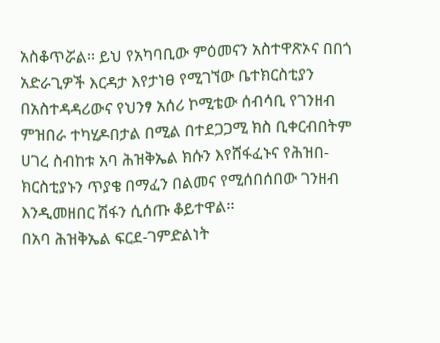አስቆጥሯል፡፡ ይህ የአካባቢው ምዕመናን አስተዋጽኦና በበጎ አድራጊዎች እርዳታ እየታነፀ የሚገኘው ቤተክርስቲያን በአስተዳዳሪውና የህንፃ አሰሪ ኮሚቴው ሰብሳቢ የገንዘብ ምዝበራ ተካሂዶበታል በሚል በተደጋጋሚ ክስ ቢቀርብበትም ሀገረ ስብከቱ አባ ሕዝቅኤል ክሱን እየሸፋፈኑና የሕዝበ-ክርስቲያኑን ጥያቄ በማፈን በልመና የሚሰበሰበው ገንዘብ እንዲመዘበር ሽፋን ሲሰጡ ቆይተዋል፡፡
በአባ ሕዝቅኤል ፍርደ-ገምድልነት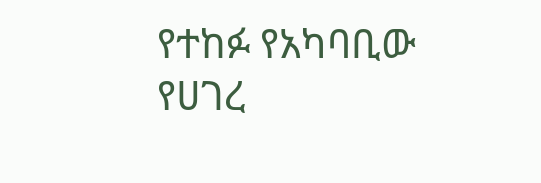የተከፉ የአካባቢው የሀገረ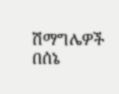ሽማግሌዎች በሰኔ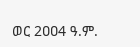ወር 2ዐዐ4 ዓ.ም.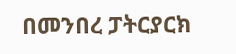በመንበረ ፓትርያርክ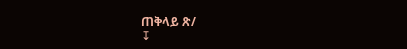ጠቅላይ ጽ/
↧